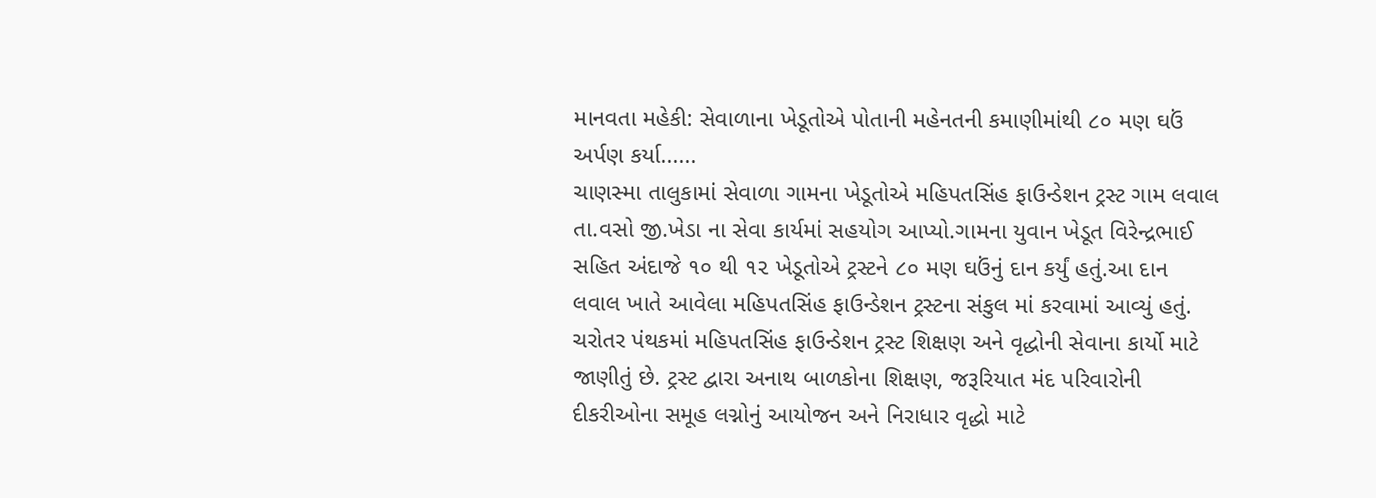માનવતા મહેકી: સેવાળાના ખેડૂતોએ પોતાની મહેનતની કમાણીમાંથી ૮૦ મણ ઘઉં અર્પણ કર્યા......
ચાણસ્મા તાલુકામાં સેવાળા ગામના ખેડૂતોએ મહિપતસિંહ ફાઉન્ડેશન ટ્રસ્ટ ગામ લવાલ તા.વસો જી.ખેડા ના સેવા કાર્યમાં સહયોગ આપ્યો.ગામના યુવાન ખેડૂત વિરેન્દ્રભાઈ સહિત અંદાજે ૧૦ થી ૧૨ ખેડૂતોએ ટ્રસ્ટને ૮૦ મણ ઘઉંનું દાન કર્યું હતું.આ દાન લવાલ ખાતે આવેલા મહિપતસિંહ ફાઉન્ડેશન ટ્રસ્ટના સંકુલ માં કરવામાં આવ્યું હતું.
ચરોતર પંથકમાં મહિપતસિંહ ફાઉન્ડેશન ટ્રસ્ટ શિક્ષણ અને વૃદ્ધોની સેવાના કાર્યો માટે જાણીતું છે. ટ્રસ્ટ દ્વારા અનાથ બાળકોના શિક્ષણ, જરૂરિયાત મંદ પરિવારોની દીકરીઓના સમૂહ લગ્નોનું આયોજન અને નિરાધાર વૃદ્ધો માટે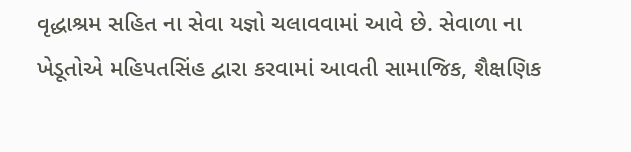વૃદ્ધાશ્રમ સહિત ના સેવા યજ્ઞો ચલાવવામાં આવે છે. સેવાળા ના ખેડૂતોએ મહિપતસિંહ દ્વારા કરવામાં આવતી સામાજિક, શૈક્ષણિક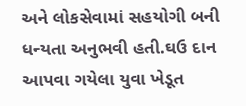અને લોકસેવામાં સહયોગી બની ધન્યતા અનુભવી હતી.ઘઉ દાન આપવા ગયેલા યુવા ખેડૂત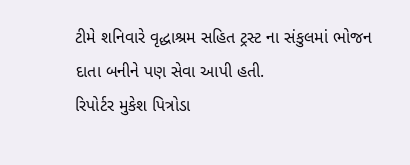ટીમે શનિવારે વૃદ્ધાશ્રમ સહિત ટ્રસ્ટ ના સંકુલમાં ભોજન દાતા બનીને પણ સેવા આપી હતી.
રિપોર્ટર મુકેશ પિત્રોડા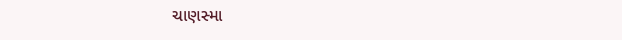ચાણસ્મા